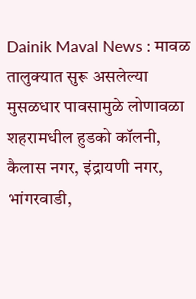Dainik Maval News : मावळ तालुक्यात सुरू असलेल्या मुसळधार पावसामुळे लोणावळा शहरामधील हुडको कॉलनी, कैलास नगर, इंद्रायणी नगर, भांगरवाडी,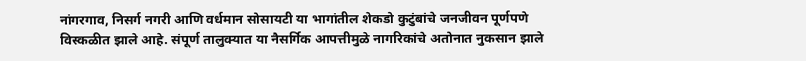नांगरगाव, निसर्ग नगरी आणि वर्धमान सोसायटी या भागांतील शेकडो कुटुंबांचे जनजीवन पूर्णपणे विस्कळीत झाले आहे. संपूर्ण तालुक्यात या नैसर्गिक आपत्तीमुळे नागरिकांचे अतोनात नुकसान झाले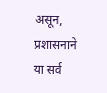असून, प्रशासनाने या सर्व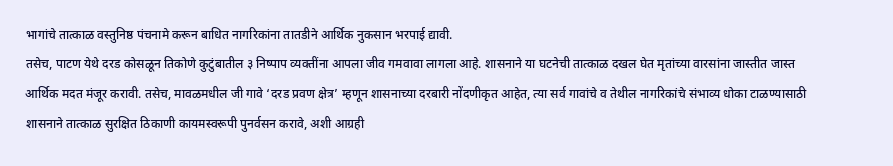भागांचे तात्काळ वस्तुनिष्ठ पंचनामे करून बाधित नागरिकांना तातडीने आर्थिक नुकसान भरपाई द्यावी.
तसेच, पाटण येथे दरड कोसळून तिकोणे कुटुंबातील ३ निष्पाप व्यक्तींना आपला जीव गमवावा लागला आहे. शासनाने या घटनेची तात्काळ दखल घेत मृतांच्या वारसांना जास्तीत जास्त आर्थिक मदत मंजूर करावी. तसेच, मावळमधील जी गावे ‘दरड प्रवण क्षेत्र’ म्हणून शासनाच्या दरबारी नोंदणीकृत आहेत, त्या सर्व गावांचे व तेथील नागरिकांचे संभाव्य धोका टाळण्यासाठी शासनाने तात्काळ सुरक्षित ठिकाणी कायमस्वरूपी पुनर्वसन करावे, अशी आग्रही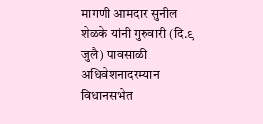मागणी आमदार सुनील शेळके यांनी गुरुवारी (दि.९ जुलै) पावसाळी अधिवेशनादरम्यान विधानसभेत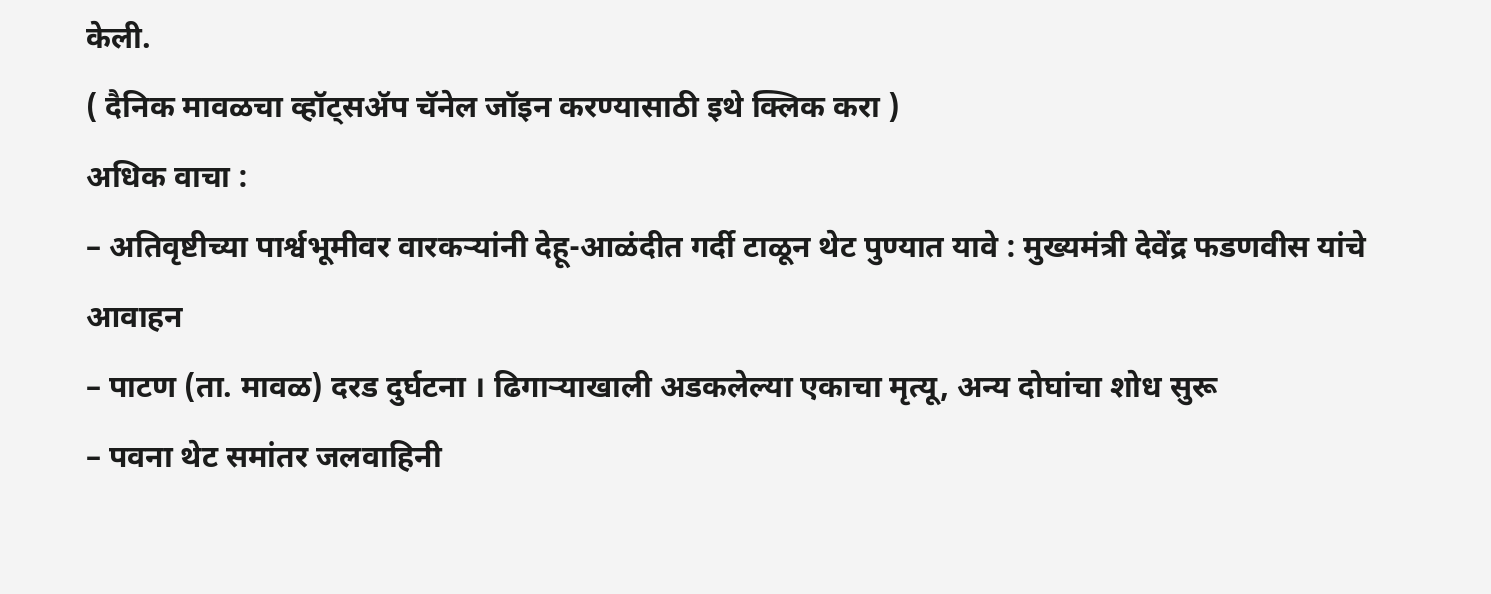केली.
( दैनिक मावळचा व्हॉट्सॲप चॅनेल जॉइन करण्यासाठी इथे क्लिक करा )
अधिक वाचा :
– अतिवृष्टीच्या पार्श्वभूमीवर वारकऱ्यांनी देहू-आळंदीत गर्दी टाळून थेट पुण्यात यावे : मुख्यमंत्री देवेंद्र फडणवीस यांचे आवाहन
– पाटण (ता. मावळ) दरड दुर्घटना । ढिगाऱ्याखाली अडकलेल्या एकाचा मृत्यू, अन्य दोघांचा शोध सुरू
– पवना थेट समांतर जलवाहिनी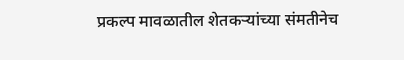प्रकल्प मावळातील शेतकऱ्यांच्या संमतीनेच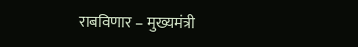राबविणार – मुख्यमंत्री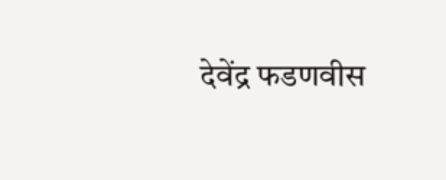देवेंद्र फडणवीस